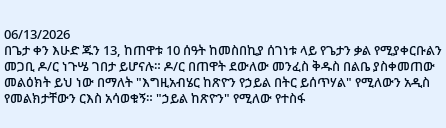06/13/2026
በጌታ ቀን እሁድ ጁን 13, ከጠዋቱ 10 ሰዓት ከመስበኪያ ሰገነቱ ላይ የጌታን ቃል የሚያቀርቡልን መጋቢ ዶ/ር ነጉሤ ገበታ ይሆናሉ። ዶ/ር በጠዋት ደውለው መንፈስ ቅዱስ በልቤ ያስቀመጠው መልዕክት ይህ ነው በማለት "እግዚአብሄር ከጽዮን የኃይል በትር ይሰጥሃል" የሚለውን አዲስ የመልክታቸውን ርእስ አሳወቁኝ። "ኃይል ከጽዮን" የሚለው የተስፋ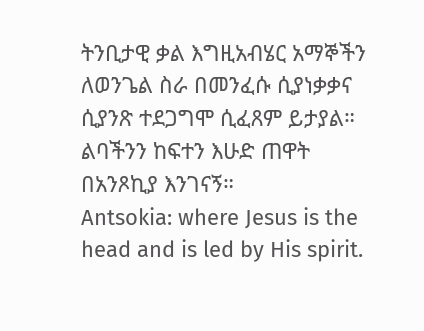ትንቢታዊ ቃል እግዚአብሄር አማኞችን ለወንጌል ስራ በመንፈሱ ሲያነቃቃና ሲያንጽ ተደጋግሞ ሲፈጸም ይታያል። ልባችንን ከፍተን እሁድ ጠዋት በአንጾኪያ እንገናኝ።
Antsokia: where Jesus is the head and is led by His spirit.